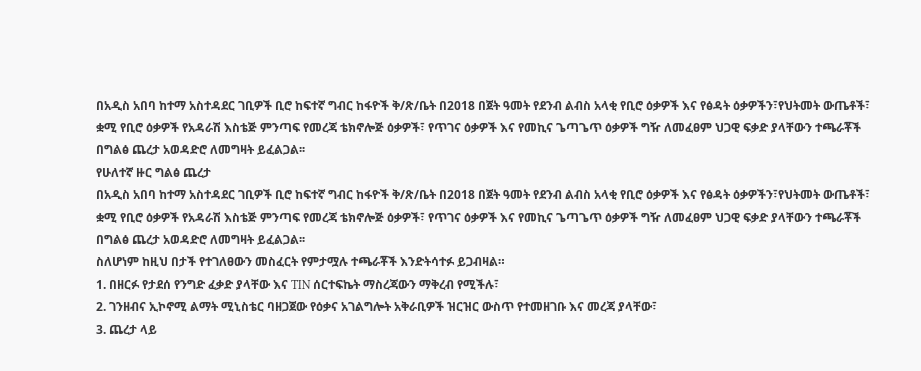በአዲስ አበባ ከተማ አስተዳደር ገቢዎች ቢሮ ከፍተኛ ግብር ከፋዮች ቅ/ጽ/ቤት በ2018 በጀት ዓመት የደንብ ልብስ አላቂ የቢሮ ዕቃዎች እና የፅዳት ዕቃዎችን፣የህትመት ውጤቶች፣ ቋሚ የቢሮ ዕቃዎች የአዳራሽ እስቴጅ ምንጣፍ የመረጃ ቴክኖሎጅ ዕቃዎች፣ የጥገና ዕቃዎች እና የመኪና ጌጣጌጥ ዕቃዎች ግዥ ለመፈፀም ህጋዊ ፍቃድ ያላቸውን ተጫራቾች በግልፅ ጨረታ አወዳድሮ ለመግዛት ይፈልጋል፡፡
የሁለተኛ ዙር ግልፅ ጨረታ
በአዲስ አበባ ከተማ አስተዳደር ገቢዎች ቢሮ ከፍተኛ ግብር ከፋዮች ቅ/ጽ/ቤት በ2018 በጀት ዓመት የደንብ ልብስ አላቂ የቢሮ ዕቃዎች እና የፅዳት ዕቃዎችን፣የህትመት ውጤቶች፣ ቋሚ የቢሮ ዕቃዎች የአዳራሽ እስቴጅ ምንጣፍ የመረጃ ቴክኖሎጅ ዕቃዎች፣ የጥገና ዕቃዎች እና የመኪና ጌጣጌጥ ዕቃዎች ግዥ ለመፈፀም ህጋዊ ፍቃድ ያላቸውን ተጫራቾች በግልፅ ጨረታ አወዳድሮ ለመግዛት ይፈልጋል፡፡
ስለሆነም ከዚህ በታች የተገለፀውን መስፈርት የምታሟሉ ተጫራቾች እንድትሳተፉ ይጋብዛል።
1. በዘርፉ የታደሰ የንግድ ፈቃድ ያላቸው እና TIN ሰርተፍኬት ማስረጃውን ማቅረብ የሚችሉ፣
2. ገንዘብና ኢኮኖሚ ልማት ሚኒስቴር ባዘጋጀው የዕቃና አገልግሎት አቅራቢዎች ዝርዝር ውስጥ የተመዘገቡ እና መረጃ ያላቸው፣
3. ጨረታ ላይ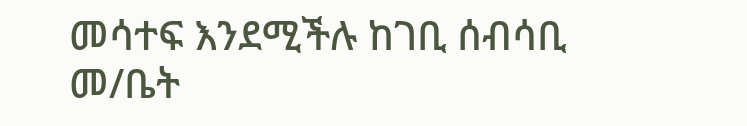መሳተፍ እንደሚችሉ ከገቢ ሰብሳቢ መ/ቤት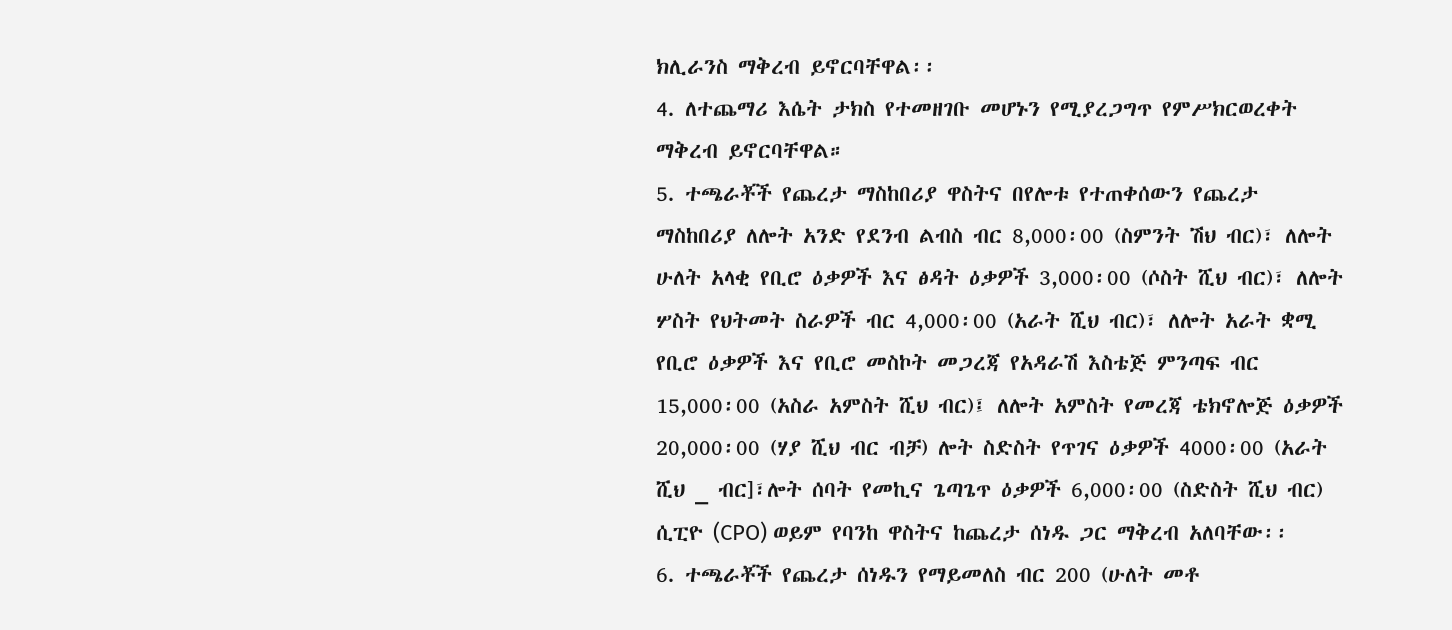ክሊራንስ ማቅረብ ይኖርባቸዋል፡፡
4. ለተጨማሪ እሴት ታክስ የተመዘገቡ መሆኑን የሚያረጋግጥ የምሥክርወረቀት ማቅረብ ይኖርባቸዋል።
5. ተጫራቾች የጨረታ ማስከበሪያ ዋስትና በየሎቱ የተጠቀሰውን የጨረታ ማስከበሪያ ለሎት አንድ የደንብ ልብስ ብር 8,000፡00 (ስምንት ሽህ ብር)፣ ለሎት ሁለት አላቂ የቢሮ ዕቃዎች እና ፅዳት ዕቃዎች 3,000፡00 (ሶስት ሺህ ብር)፣ ለሎት ሦስት የህትመት ስራዎች ብር 4,000፡00 (አራት ሺህ ብር)፣ ለሎት አራት ቋሚ የቢሮ ዕቃዎች እና የቢሮ መስኮት መጋረጃ የአዳራሽ እስቴጅ ምንጣፍ ብር 15,000፡00 (አስራ አምስት ሺህ ብር)፤ ለሎት አምስት የመረጃ ቴክኖሎጅ ዕቃዎች 20,000፡00 (ሃያ ሺህ ብር ብቻ) ሎት ስድስት የጥገና ዕቃዎች 4000፡00 (አራት ሺህ _ ብር]፣ሎት ሰባት የመኪና ጌጣጌጥ ዕቃዎች 6,000፡00 (ስድስት ሺህ ብር) ሲፒዮ (CPO) ወይም የባንከ ዋስትና ከጨረታ ሰነዱ ጋር ማቅረብ አለባቸው፡፡
6. ተጫራቾች የጨረታ ሰነዱን የማይመለስ ብር 200 (ሁለት መቶ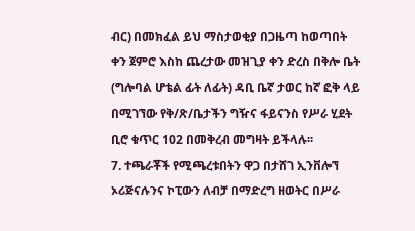ብር) በመክፈል ይህ ማስታወቂያ በጋዜጣ ከወጣበት ቀን ጀምሮ እስከ ጨረታው መዝጊያ ቀን ድረስ በቅሎ ቤት (ግሎባል ሆቴል ፊት ለፊት) ዳቢ ቤኛ ታወር ከኛ ፎቅ ላይ በሚገኘው የቅ/ጽ/ቤታችን ግዥና ፋይናንስ የሥራ ሂደት ቢሮ ቁጥር 102 በመቅረብ መግዛት ይችላሉ፡፡
7. ተጫራቾች የሚጫረቱበትን ዋጋ በታሸገ ኢንቨሎኘ ኦሪጅናሉንና ኮፒውን ለብቻ በማድረግ ዘወትር በሥራ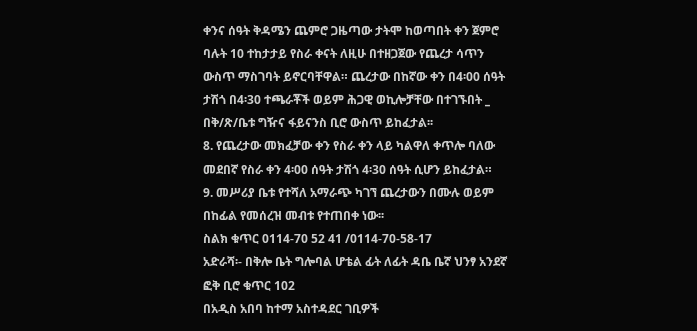ቀንና ሰዓት ቅዳሜን ጨምሮ ጋዜጣው ታትሞ ከወጣበት ቀን ጀምሮ ባሉት 10 ተከታታይ የስራ ቀናት ለዚሁ በተዘጋጀው የጨረታ ሳጥን ውስጥ ማስገባት ይኖርባቸዋል። ጨረታው በከኛው ቀን በ4፡00 ሰዓት ታሽጎ በ4፡30 ተጫራቾች ወይም ሕጋዊ ወኪሎቻቸው በተገኙበት _ በቅ/ጽ/ቤቱ ግዥና ፋይናንስ ቢሮ ውስጥ ይከፈታል፡፡
8. የጨረታው መክፈቻው ቀን የስራ ቀን ላይ ካልዋለ ቀጥሎ ባለው መደበኛ የስራ ቀን 4፡00 ሰዓት ታሽጎ 4፡30 ሰዓት ሲሆን ይከፈታል።
9. መሥሪያ ቤቱ የተሻለ አማራጭ ካገኘ ጨረታውን በሙሉ ወይም በከፊል የመሰረዝ መብቱ የተጠበቀ ነው፡፡
ስልክ ቁጥር 0114-70 52 41 /0114-70-58-17
አድራሻ፡- በቅሎ ቤት ግሎባል ሆቴል ፊት ለፊት ዳቤ ቤኛ ህንፃ አንደኛ ፎቅ ቢሮ ቁጥር 102
በአዲስ አበባ ከተማ አስተዳደር ገቢዎች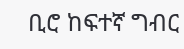ቢሮ ከፍተኛ ግብር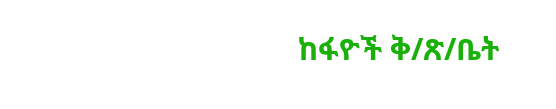ከፋዮች ቅ/ጽ/ቤት